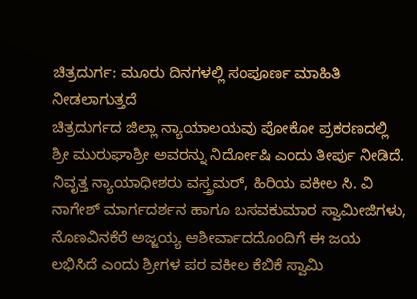ಚಿತ್ರದುರ್ಗ: ಮೂರು ದಿನಗಳಲ್ಲಿ ಸಂಪೂರ್ಣ ಮಾಹಿತಿ
ನೀಡಲಾಗುತ್ತದೆ
ಚಿತ್ರದುರ್ಗದ ಜಿಲ್ಲಾ ನ್ಯಾಯಾಲಯವು ಪೋಕೋ ಪ್ರಕರಣದಲ್ಲಿ
ಶ್ರೀ ಮುರುಘಾಶ್ರೀ ಅವರನ್ನು ನಿರ್ದೋಷಿ ಎಂದು ತೀರ್ಪು ನೀಡಿದೆ.
ನಿವೃತ್ತ ನ್ಯಾಯಾಧೀಶರು ವಸ್ತ್ರಮರ್, ಹಿರಿಯ ವಕೀಲ ಸಿ. ವಿ
ನಾಗೇಶ್ ಮಾರ್ಗದರ್ಶನ ಹಾಗೂ ಬಸವಕುಮಾರ ಸ್ವಾಮೀಜಿಗಳು,
ನೊಣವಿನಕೆರೆ ಅಜ್ಜಯ್ಯ ಆಶೀರ್ವಾದದೊಂದಿಗೆ ಈ ಜಯ
ಲಭಿಸಿದೆ ಎಂದು ಶ್ರೀಗಳ ಪರ ವಕೀಲ ಕೆಬಿಕೆ ಸ್ವಾಮಿ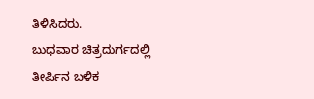ತಿಳಿಸಿದರು.
ಬುಧವಾರ ಚಿತ್ರದುರ್ಗದಲ್ಲಿ ತೀರ್ಪಿನ ಬಳಿಕ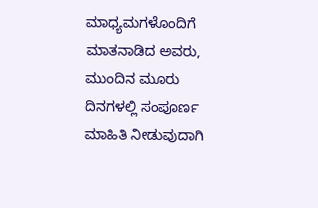ಮಾಧ್ಯಮಗಳೊಂದಿಗೆ
ಮಾತನಾಡಿದ ಅವರು, ಮುಂದಿನ ಮೂರು ದಿನಗಳಲ್ಲಿ ಸಂಪೂರ್ಣ
ಮಾಹಿತಿ ನೀಡುವುದಾಗಿ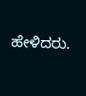ಹೇಳಿದರು.